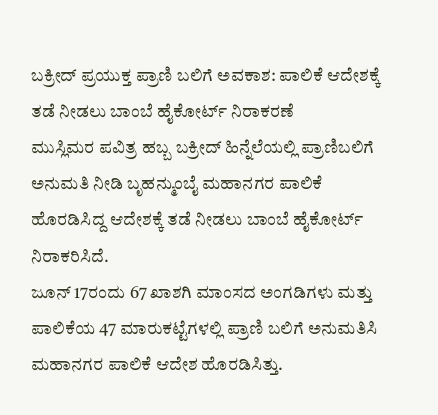ಬಕ್ರೀದ್ ಪ್ರಯುಕ್ತ ಪ್ರಾಣಿ ಬಲಿಗೆ ಅವಕಾಶ: ಪಾಲಿಕೆ ಆದೇಶಕ್ಕೆ ತಡೆ ನೀಡಲು ಬಾಂಬೆ ಹೈಕೋರ್ಟ್ ನಿರಾಕರಣೆ
ಮುಸ್ಲಿಮರ ಪವಿತ್ರ ಹಬ್ಬ ಬಕ್ರೀದ್ ಹಿನ್ನೆಲೆಯಲ್ಲಿ ಪ್ರಾಣಿಬಲಿಗೆ ಅನುಮತಿ ನೀಡಿ ಬೃಹನ್ಮುಂಬೈ ಮಹಾನಗರ ಪಾಲಿಕೆ ಹೊರಡಿಸಿದ್ದ ಆದೇಶಕ್ಕೆ ತಡೆ ನೀಡಲು ಬಾಂಬೆ ಹೈಕೋರ್ಟ್ ನಿರಾಕರಿಸಿದೆ.
ಜೂನ್ 17ರಂದು 67 ಖಾಶಗಿ ಮಾಂಸದ ಅಂಗಡಿಗಳು ಮತ್ತು ಪಾಲಿಕೆಯ 47 ಮಾರುಕಟ್ಟೆಗಳಲ್ಲಿ ಪ್ರಾಣಿ ಬಲಿಗೆ ಅನುಮತಿಸಿ ಮಹಾನಗರ ಪಾಲಿಕೆ ಆದೇಶ ಹೊರಡಿಸಿತ್ತು.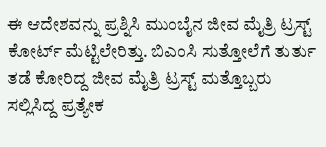ಈ ಆದೇಶವನ್ನು ಪ್ರಶ್ನಿಸಿ ಮುಂಬೈನ ಜೀವ ಮೈತ್ರಿ ಟ್ರಸ್ಟ್ ಕೋರ್ಟ್ ಮೆಟ್ಟಿಲೇರಿತ್ತು. ಬಿಎಂಸಿ ಸುತ್ತೋಲೆಗೆ ತುರ್ತು ತಡೆ ಕೋರಿದ್ದ ಜೀವ ಮೈತ್ರಿ ಟ್ರಸ್ಟ್ ಮತ್ತೊಬ್ಬರು ಸಲ್ಲಿಸಿದ್ದ ಪ್ರತ್ಯೇಕ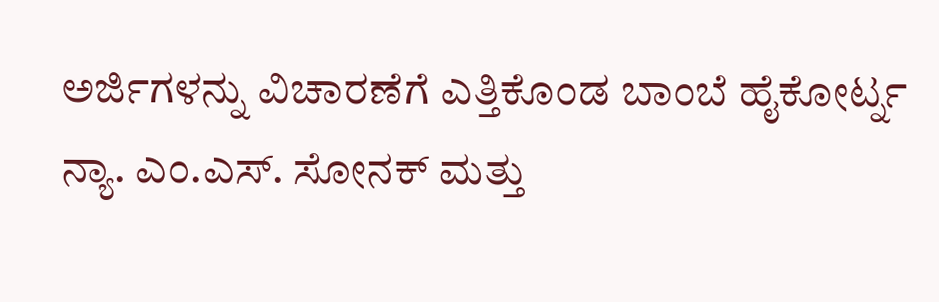ಅರ್ಜಿಗಳನ್ನು ವಿಚಾರಣೆಗೆ ಎತ್ತಿಕೊಂಡ ಬಾಂಬೆ ಹೈಕೋರ್ಟ್ನ ನ್ಯಾ. ಎಂ.ಎಸ್. ಸೋನಕ್ ಮತ್ತು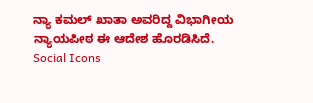ನ್ಯಾ ಕಮಲ್ ಖಾತಾ ಅವರಿದ್ದ ವಿಭಾಗೀಯ ನ್ಯಾಯಪೀಠ ಈ ಆದೇಶ ಹೊರಡಿಸಿದೆ.
Social Icons